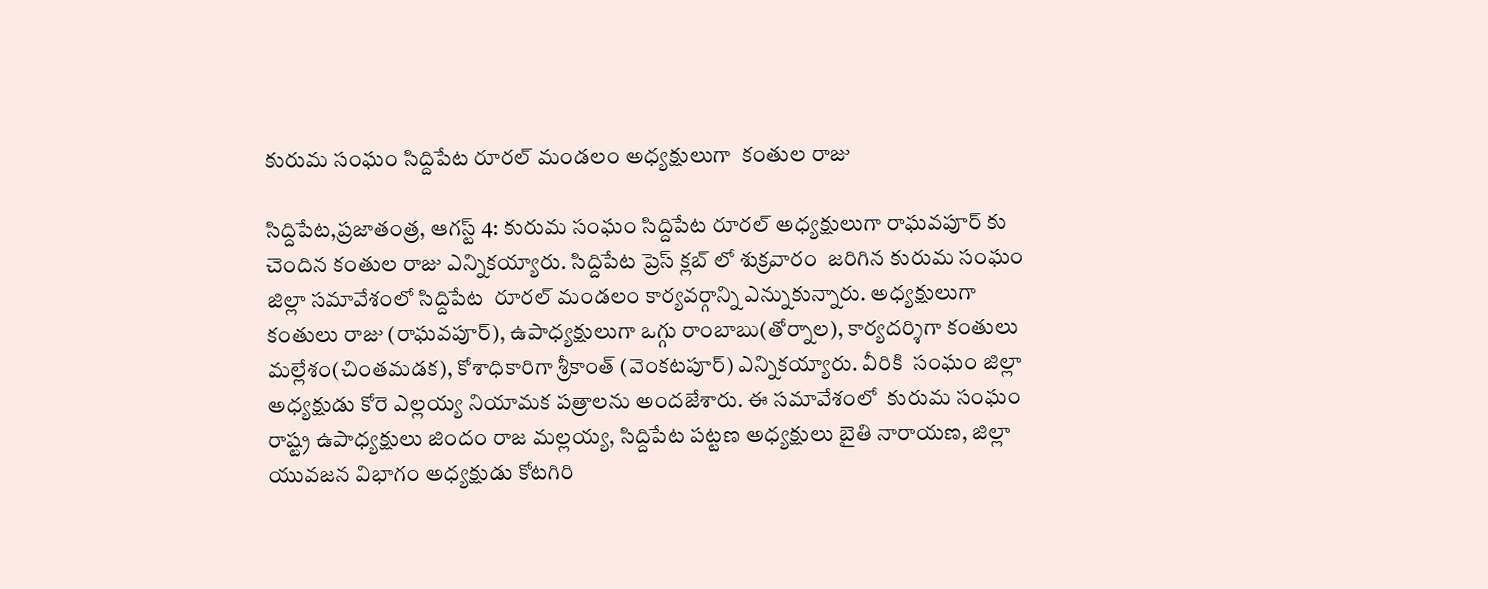కురుమ సంఘం సిద్దిపేట రూరల్ మండలం అధ్యక్షులుగా  కంతుల రాజు

సిద్దిపేట,ప్రజాతంత్ర, ఆగస్ట్ 4: కురుమ సంఘం సిద్దిపేట రూరల్ అధ్యక్షులుగా రాఘవపూర్ కు చెందిన కంతుల రాజు ఎన్నికయ్యారు. సిద్దిపేట ప్రెస్ క్లబ్ లో శుక్రవారం  జరిగిన కురుమ సంఘం జిల్లా సమావేశంలో సిద్దిపేట  రూరల్ మండలం కార్యవర్గాన్ని ఎన్నుకున్నారు. అధ్యక్షులుగా కంతులు రాజు (రాఘవపూర్), ఉపాధ్యక్షులుగా ఒగ్గు రాంబాబు(తోర్నాల), కార్యదర్శిగా కంతులు మల్లేశం(చింతమడక), కోశాధికారిగా శ్రీకాంత్ (వెంకటపూర్) ఎన్నికయ్యారు. వీరికి  సంఘం జిల్లా  అధ్యక్షుడు కోరె ఎల్లయ్య నియామక పత్రాలను అందజేశారు. ఈ సమావేశంలో  కురుమ సంఘం రాష్ట్ర ఉపాధ్యక్షులు జిందం రాజ మల్లయ్య, సిద్దిపేట పట్టణ అధ్యక్షులు బైతి నారాయణ, జిల్లా యువజన విభాగం అధ్యక్షుడు కోటగిరి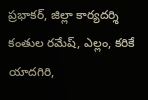ప్రభాకర్, జిల్లా కార్యదర్శి కంతుల రమేష్, ఎల్లం, కరికే యాదగిరి,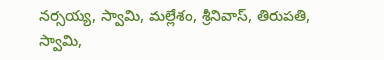నర్సయ్య, స్వామి, మల్లేశం, శ్రీనివాస్, తిరుపతి, స్వామి,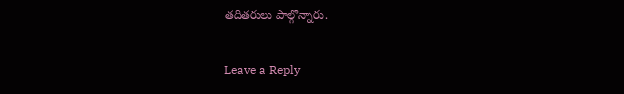తదితరులు పాల్గొన్నారు.

Leave a Reply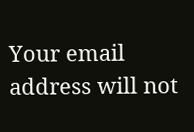Your email address will not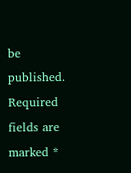be published. Required fields are marked *